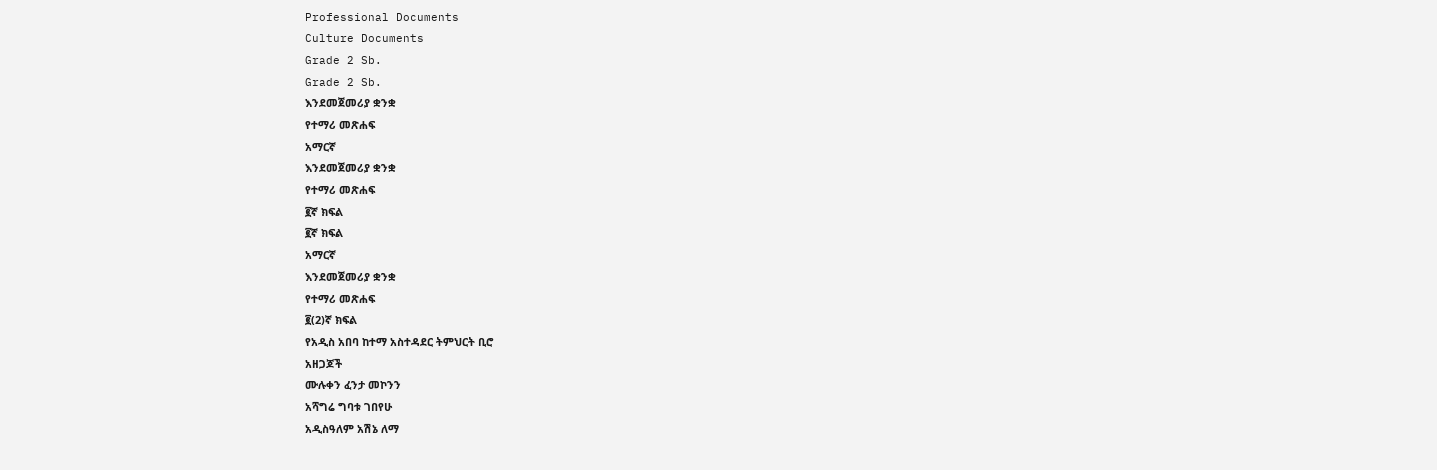Professional Documents
Culture Documents
Grade 2 Sb.
Grade 2 Sb.
እንደመጀመሪያ ቋንቋ
የተማሪ መጽሐፍ
አማርኛ
እንደመጀመሪያ ቋንቋ
የተማሪ መጽሐፍ
፪ኛ ክፍል
፪ኛ ክፍል
አማርኛ
እንደመጀመሪያ ቋንቋ
የተማሪ መጽሐፍ
፪(2)ኛ ክፍል
የአዲስ አበባ ከተማ አስተዳደር ትምህርት ቢሮ
አዘጋጆች
ሙሉቀን ፈንታ መኮንን
አሻግሬ ግባቱ ገበየሁ
አዲስዓለም አሽኔ ለማ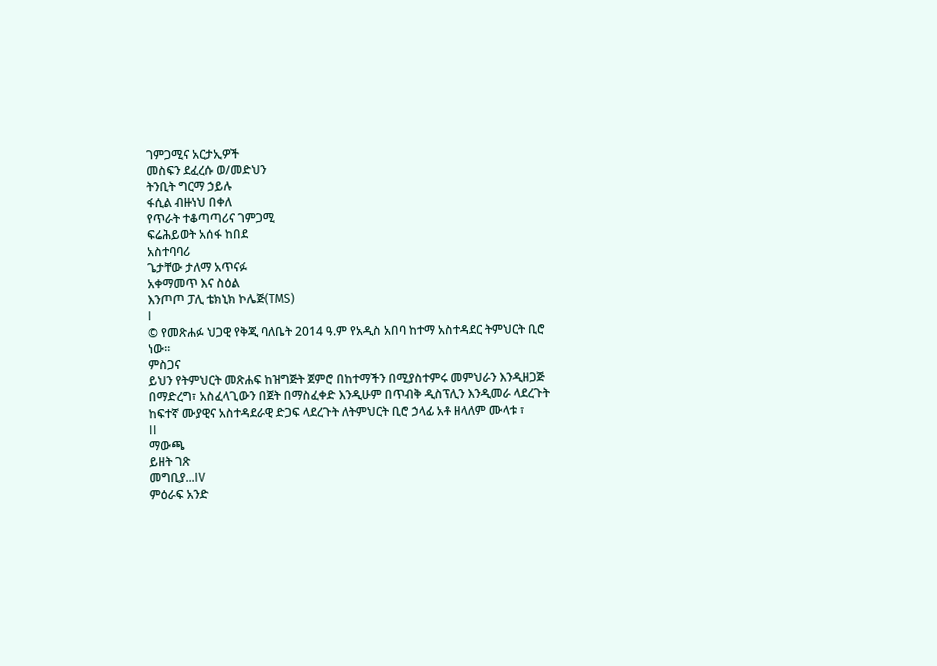ገምጋሚና አርታኢዎች
መስፍን ደፈረሱ ወ/መድህን
ትንቢት ግርማ ኃይሉ
ፋሲል ብዙነህ በቀለ
የጥራት ተቆጣጣሪና ገምጋሚ
ፍሬሕይወት አሰፋ ከበደ
አስተባባሪ
ጌታቸው ታለማ አጥናፉ
አቀማመጥ እና ስዕል
እንጦጦ ፓሊ ቴክኒክ ኮሌጅ(TMS)
I
© የመጽሐፉ ህጋዊ የቅጂ ባለቤት 2014 ዓ.ም የአዲስ አበባ ከተማ አስተዳደር ትምህርት ቢሮ
ነው፡፡
ምስጋና
ይህን የትምህርት መጽሐፍ ከዝግጅት ጀምሮ በከተማችን በሚያስተምሩ መምህራን እንዲዘጋጅ
በማድረግ፣ አስፈላጊውን በጀት በማስፈቀድ እንዲሁም በጥብቅ ዲስፕሊን እንዲመራ ላደረጉት
ከፍተኛ ሙያዊና አስተዳደራዊ ድጋፍ ላደረጉት ለትምህርት ቢሮ ኃላፊ አቶ ዘላለም ሙላቱ ፣
II
ማውጫ
ይዘት ገጽ
መግቢያ...IV
ምዕራፍ አንድ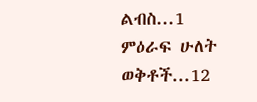ልብስ...1
ምዕራፍ ሁለት
ወቅቶች...12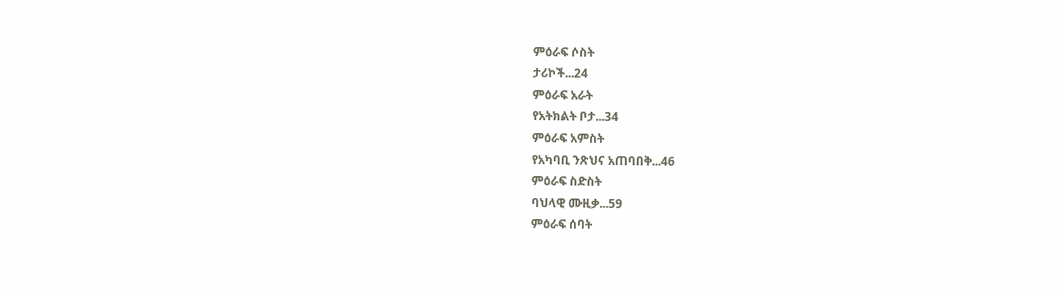ምዕራፍ ሶስት
ታሪኮች...24
ምዕራፍ አራት
የአትክልት ቦታ...34
ምዕራፍ አምስት
የአካባቢ ንጽህና አጠባበቅ...46
ምዕራፍ ስድስት
ባህላዊ ሙዚቃ...59
ምዕራፍ ሰባት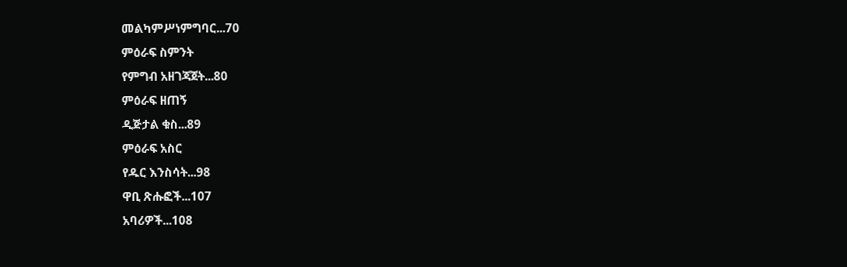መልካምሥነምግባር...70
ምዕራፍ ስምንት
የምግብ አዘገጃጀት...80
ምዕራፍ ዘጠኝ
ዲጅታል ቁስ...89
ምዕራፍ አስር
የዱር እንስሳት...98
ዋቢ ጽሑፎች...107
አባሪዎች...108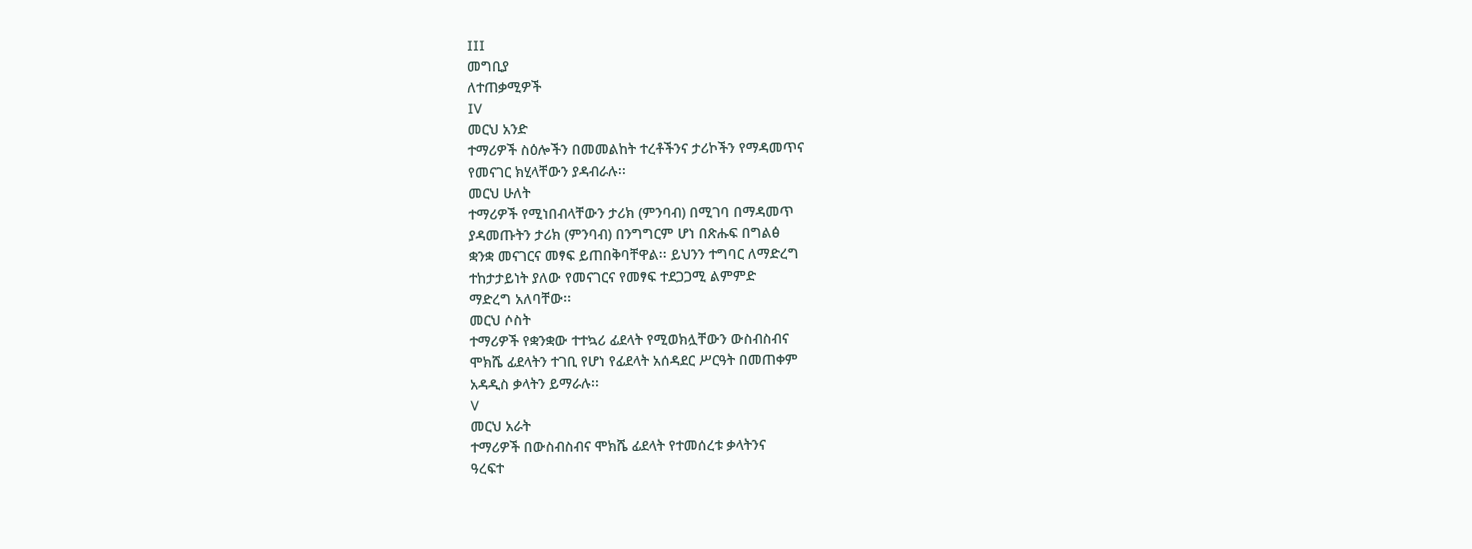III
መግቢያ
ለተጠቃሚዎች
IV
መርህ አንድ
ተማሪዎች ስዕሎችን በመመልከት ተረቶችንና ታሪኮችን የማዳመጥና
የመናገር ክሂላቸውን ያዳብራሉ፡፡
መርህ ሁለት
ተማሪዎች የሚነበብላቸውን ታሪክ (ምንባብ) በሚገባ በማዳመጥ
ያዳመጡትን ታሪክ (ምንባብ) በንግግርም ሆነ በጽሑፍ በግልፅ
ቋንቋ መናገርና መፃፍ ይጠበቅባቸዋል፡፡ ይህንን ተግባር ለማድረግ
ተከታታይነት ያለው የመናገርና የመፃፍ ተደጋጋሚ ልምምድ
ማድረግ አለባቸው፡፡
መርህ ሶስት
ተማሪዎች የቋንቋው ተተኳሪ ፊደላት የሚወክሏቸውን ውስብስብና
ሞክሼ ፊደላትን ተገቢ የሆነ የፊደላት አሰዳደር ሥርዓት በመጠቀም
አዳዲስ ቃላትን ይማራሉ፡፡
V
መርህ አራት
ተማሪዎች በውስብስብና ሞክሼ ፊደላት የተመሰረቱ ቃላትንና
ዓረፍተ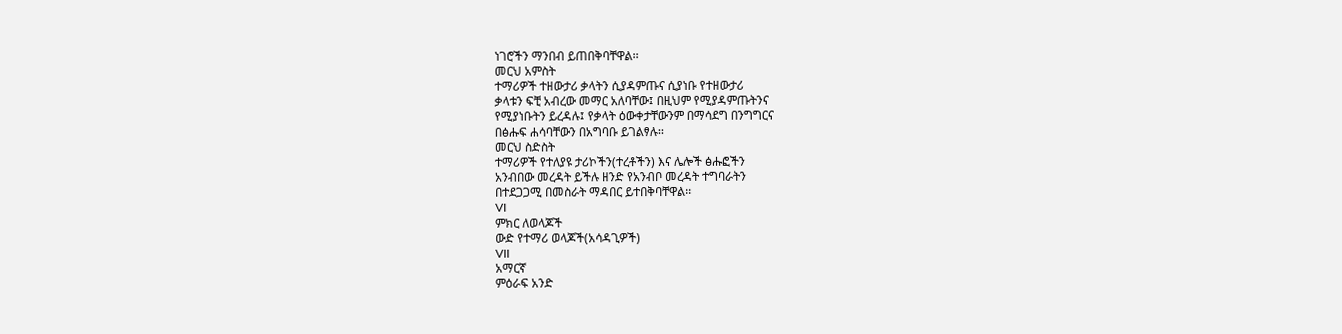ነገሮችን ማንበብ ይጠበቅባቸዋል፡፡
መርህ አምስት
ተማሪዎች ተዘውታሪ ቃላትን ሲያዳምጡና ሲያነቡ የተዘውታሪ
ቃላቱን ፍቺ አብረው መማር አለባቸው፤ በዚህም የሚያዳምጡትንና
የሚያነቡትን ይረዳሉ፤ የቃላት ዕውቀታቸውንም በማሳደግ በንግግርና
በፅሑፍ ሐሳባቸውን በአግባቡ ይገልፃሉ፡፡
መርህ ስድስት
ተማሪዎች የተለያዩ ታሪኮችን(ተረቶችን) እና ሌሎች ፅሑፎችን
አንብበው መረዳት ይችሉ ዘንድ የአንብቦ መረዳት ተግባራትን
በተደጋጋሚ በመስራት ማዳበር ይተበቅባቸዋል፡፡
VI
ምክር ለወላጆች
ውድ የተማሪ ወላጆች(አሳዳጊዎች)
VII
አማርኛ
ምዕራፍ አንድ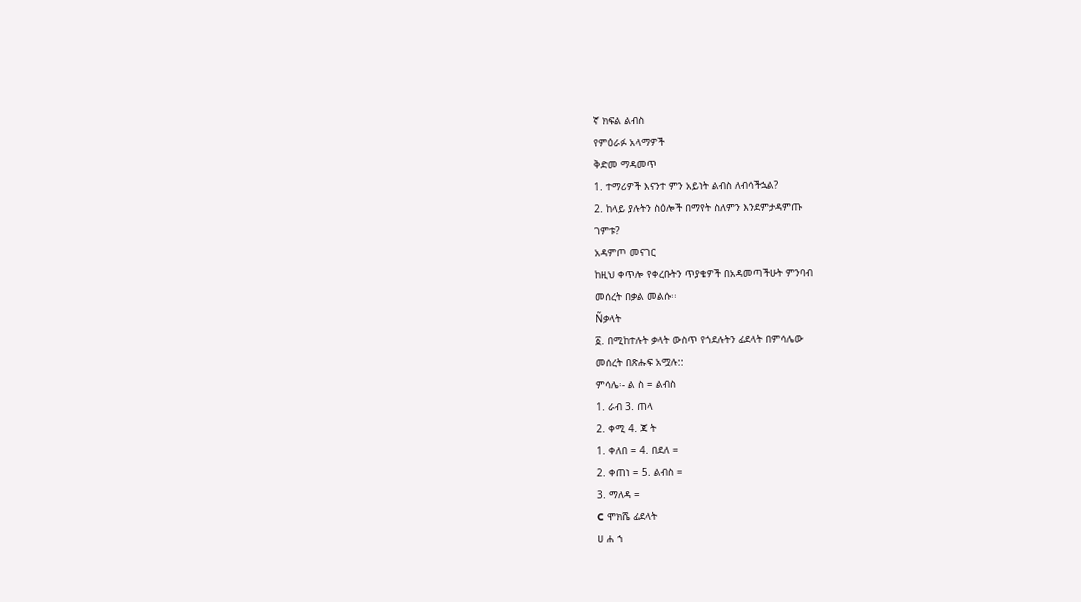ኛ ክፍል ልብስ
የምዕራፉ አላማዎች
ቅድመ ማዳመጥ
1. ተማሪዎች እናንተ ምን አይነት ልብስ ለብሳችኋል?
2. ከላይ ያሉትን ስዕሎች በማየት ስለምን እንደምታዳምጡ
ገምቱ?
አዳምጦ መናገር
ከዚህ ቀጥሎ የቀረቡትን ጥያቄዎች በአዳመጣችሁት ምንባብ
መሰረት በቃል መልሱ፡፡
Ñቃላት
፩. በሚከተሉት ቃላት ውስጥ የጎደሉትን ፊደላት በምሳሌው
መሰረት በጽሑፍ አሟሉ::
ምሳሌ፡- ል ስ = ልብስ
1. ራብ 3. ጠላ
2. ቀሚ 4. ጃ ት
1. ቀለበ = 4. በደለ =
2. ቀጠነ = 5. ልብስ =
3. ማለዳ =
C ሞክሼ ፊደላት
ሀ ሐ ኀ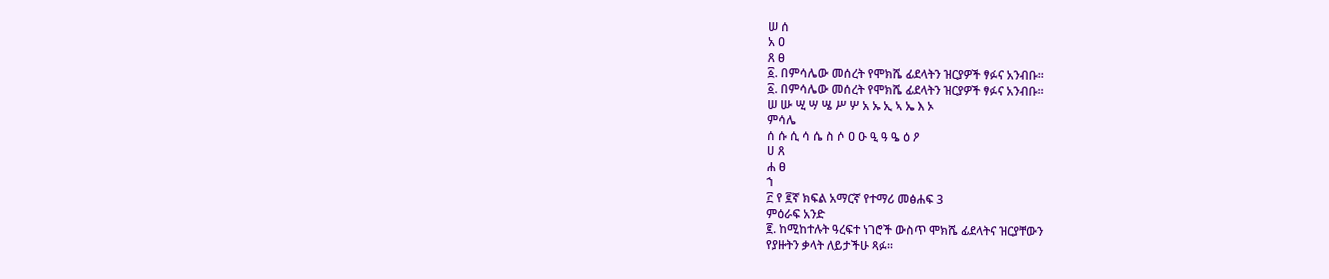ሠ ሰ
አ ዐ
ጸ ፀ
፩. በምሳሌው መሰረት የሞክሼ ፊደላትን ዝርያዎች ፃፉና አንብቡ፡፡
፩. በምሳሌው መሰረት የሞክሼ ፊደላትን ዝርያዎች ፃፉና አንብቡ፡፡
ሠ ሡ ሢ ሣ ሤ ሥ ሦ አ ኡ ኢ ኣ ኤ እ ኦ
ምሳሌ
ሰ ሱ ሲ ሳ ሴ ስ ሶ ዐ ዑ ዒ ዓ ዔ ዕ ዖ
ሀ ጸ
ሐ ፀ
ኀ
፫ የ ፪ኛ ክፍል አማርኛ የተማሪ መፅሐፍ 3
ምዕራፍ አንድ
፪. ከሚከተሉት ዓረፍተ ነገሮች ውስጥ ሞክሼ ፊደላትና ዝርያቸውን
የያዙትን ቃላት ለይታችሁ ጻፉ፡፡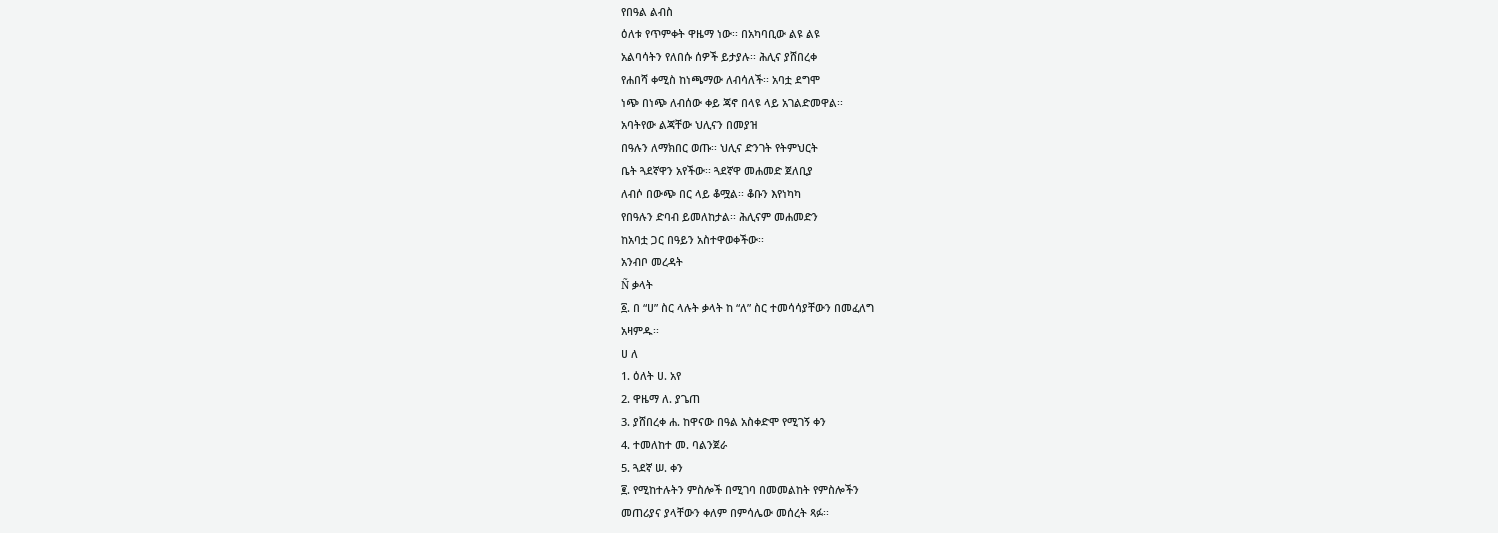የበዓል ልብስ
ዕለቱ የጥምቀት ዋዜማ ነው፡፡ በአካባቢው ልዩ ልዩ
አልባሳትን የለበሱ ሰዎች ይታያሉ፡፡ ሕሊና ያሸበረቀ
የሐበሻ ቀሚስ ከነጫማው ለብሳለች፡፡ አባቷ ደግሞ
ነጭ በነጭ ለብሰው ቀይ ጃኖ በላዩ ላይ አገልድመዋል፡፡
አባትየው ልጃቸው ህሊናን በመያዝ
በዓሉን ለማክበር ወጡ፡፡ ህሊና ድንገት የትምህርት
ቤት ጓደኛዋን አየችው፡፡ ጓደኛዋ መሐመድ ጀለቢያ
ለብሶ በውጭ በር ላይ ቆሟል፡፡ ቆቡን እየነካካ
የበዓሉን ድባብ ይመለከታል፡፡ ሕሊናም መሐመድን
ከአባቷ ጋር በዓይን አስተዋወቀችው፡፡
አንብቦ መረዳት
Ñ ቃላት
፩. በ “ሀ” ስር ላሉት ቃላት ከ “ለ” ስር ተመሳሳያቸውን በመፈለግ
አዛምዱ፡፡
ሀ ለ
1. ዕለት ሀ. አየ
2. ዋዜማ ለ. ያጌጠ
3. ያሸበረቀ ሐ. ከዋናው በዓል አስቀድሞ የሚገኝ ቀን
4. ተመለከተ መ. ባልንጀራ
5. ጓደኛ ሠ. ቀን
፪. የሚከተሉትን ምስሎች በሚገባ በመመልከት የምስሎችን
መጠሪያና ያላቸውን ቀለም በምሳሌው መሰረት ጻፉ፡፡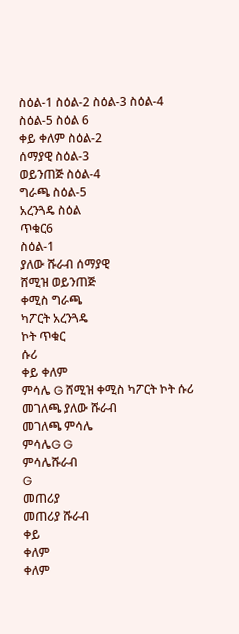ስዕል-1 ስዕል-2 ስዕል-3 ስዕል-4 ስዕል-5 ስዕል 6
ቀይ ቀለም ስዕል-2
ሰማያዊ ስዕል-3
ወይንጠጅ ስዕል-4
ግራጫ ስዕል-5
አረንጓዴ ስዕል
ጥቁር6
ስዕል-1
ያለው ሹራብ ሰማያዊ
ሸሚዝ ወይንጠጅ
ቀሚስ ግራጫ
ካፖርት አረንጓዴ
ኮት ጥቁር
ሱሪ
ቀይ ቀለም
ምሳሌ G ሸሚዝ ቀሚስ ካፖርት ኮት ሱሪ
መገለጫ ያለው ሹራብ
መገለጫ ምሳሌ
ምሳሌG G
ምሳሌሹራብ
G
መጠሪያ
መጠሪያ ሹራብ
ቀይ
ቀለም
ቀለም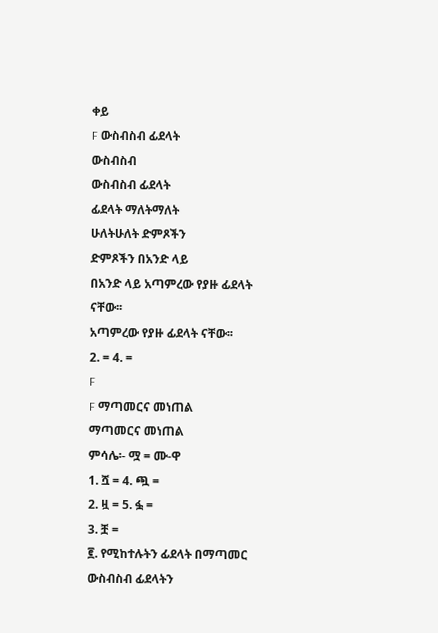ቀይ
F ውስብስብ ፊደላት
ውስብስብ
ውስብስብ ፊደላት
ፊደላት ማለትማለት
ሁለትሁለት ድምጾችን
ድምጾችን በአንድ ላይ
በአንድ ላይ አጣምረው የያዙ ፊደላት ናቸው፡፡
አጣምረው የያዙ ፊደላት ናቸው፡፡
2. = 4. =
F
F ማጣመርና መነጠል
ማጣመርና መነጠል
ምሳሌ፡- ሟ = ሙ-ዋ
1. ሿ = 4. ጯ =
2. ዟ = 5. ፏ =
3. ቿ =
፪. የሚከተሉትን ፊደላት በማጣመር ውስብስብ ፊደላትን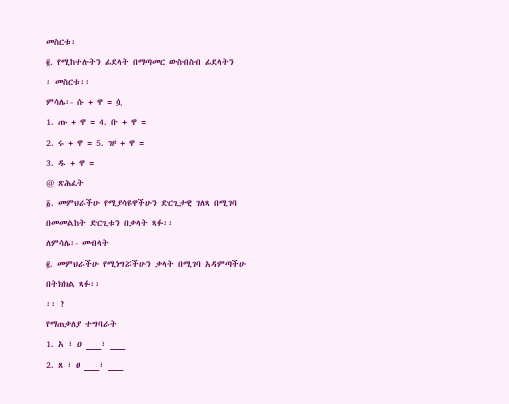መስርቱ፡
፪. የሚከተሉትን ፊደላት በማጣመር ውስብስብ ፊደላትን
፡ መስርቱ፡፡
ምሳሌ፡- ሱ + ዋ = ሷ
1. ጡ + ዋ = 4. ቡ + ዋ =
2. ሩ + ዋ = 5. ዡ + ዋ =
3. ዱ + ዋ =
@ ጽሕፈት
፩. መምህራችሁ የሚያሳዩዋችሁን ድርጊታዊ ገለጻ በሚገባ
በመመልከት ድርጊቱን በቃላት ጻፉ፡፡
ለምሳሌ፡- መብላት
፪. መምህራችሁ የሚነግሯችሁን ቃላት በሚገባ አዳምጣችሁ
በትክክል ጻፉ፡፡
፡፡ ?
የማጠቃለያ ተግባራት
1. አ ፣ ዐ ___፣ ___
2. ጸ ፣ ፀ ___፣ ___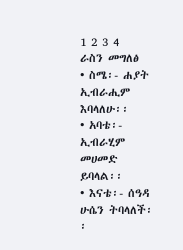1 2 3 4
ራስን መግለፅ
• ስሜ፡- ሐያት ኢብራሒም እባላለሁ፡፡
• አባቴ፡- ኢብራሂም መሀመድ ይባላል፡፡
• እናቴ፡- ሰዓዳ ሁሴን ትባላለች፡፡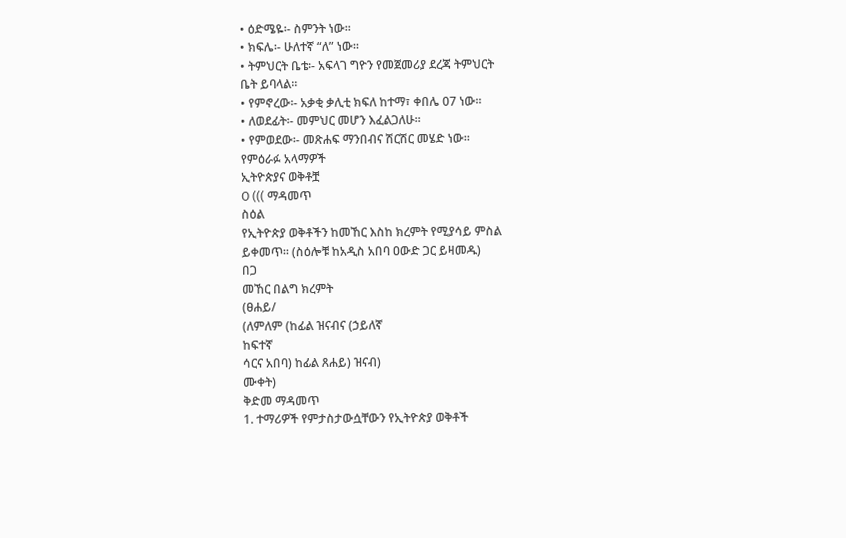• ዕድሜዬ፡- ስምንት ነው፡፡
• ክፍሌ፡- ሁለተኛ “ለ” ነው፡፡
• ትምህርት ቤቴ፡- አፍላገ ግዮን የመጀመሪያ ደረጃ ትምህርት
ቤት ይባላል፡፡
• የምኖረው፡- አቃቂ ቃሊቲ ክፍለ ከተማ፣ ቀበሌ 07 ነው፡፡
• ለወደፊት፡- መምህር መሆን እፈልጋለሁ፡፡
• የምወደው፡- መጽሐፍ ማንበብና ሽርሽር መሄድ ነው፡፡
የምዕራፉ አላማዎች
ኢትዮጵያና ወቅቶቿ
O ((( ማዳመጥ
ስዕል
የኢትዮጵያ ወቅቶችን ከመኸር እስከ ክረምት የሚያሳይ ምስል
ይቀመጥ፡፡ (ስዕሎቹ ከአዲስ አበባ ዐውድ ጋር ይዛመዱ)
በጋ
መኸር በልግ ክረምት
(ፀሐይ/
(ለምለም (ከፊል ዝናብና (ኃይለኛ
ከፍተኛ
ሳርና አበባ) ከፊል ጸሐይ) ዝናብ)
ሙቀት)
ቅድመ ማዳመጥ
1. ተማሪዎች የምታስታውሷቸውን የኢትዮጵያ ወቅቶች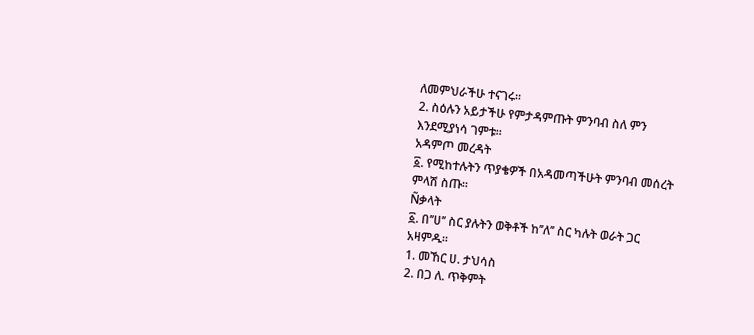ለመምህራችሁ ተናገሩ፡፡
2. ስዕሉን አይታችሁ የምታዳምጡት ምንባብ ስለ ምን
እንደሚያነሳ ገምቱ፡፡
አዳምጦ መረዳት
፩. የሚከተሉትን ጥያቄዎች በአዳመጣችሁት ምንባብ መሰረት
ምላሽ ስጡ፡፡
Ñቃላት
፩. በ’’ሀ’’ ስር ያሉትን ወቅቶች ከ’’ለ’’ ስር ካሉት ወራት ጋር
አዛምዱ፡፡
1. መኸር ሀ. ታህሳስ
2. በጋ ለ. ጥቅምት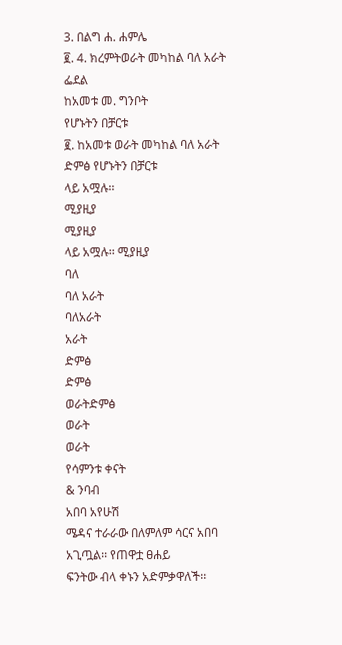3. በልግ ሐ. ሐምሌ
፪. 4. ክረምትወራት መካከል ባለ አራት ፌደል
ከአመቱ መ. ግንቦት
የሆኑትን በቻርቱ
፪. ከአመቱ ወራት መካከል ባለ አራት ድምፅ የሆኑትን በቻርቱ
ላይ አሟሉ፡፡
ሚያዚያ
ሚያዚያ
ላይ አሟሉ፡፡ ሚያዚያ
ባለ
ባለ አራት
ባለአራት
አራት
ድምፅ
ድምፅ
ወራትድምፅ
ወራት
ወራት
የሳምንቱ ቀናት
& ንባብ
አበባ አየሁሽ
ሜዳና ተራራው በለምለም ሳርና አበባ አጊጧል፡፡ የጠዋቷ ፀሐይ
ፍንትው ብላ ቀኑን አድምቃዋለች፡፡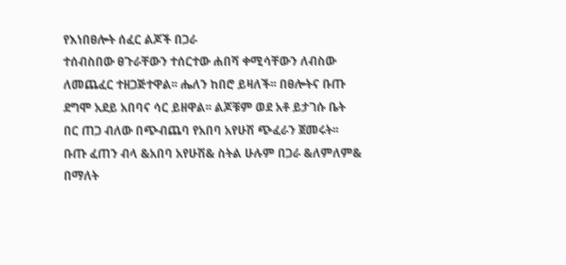የእነበፀሎት ሰፈር ልጆች በጋራ
ተሰብስበው ፀጉራቸውን ተሰርተው ሐበሻ ቀሚሳቸውን ለብስው
ለመጨፈር ተዘጋጅተዋል፡፡ ሔለን ከበሮ ይዛለች፡፡ በፀሎትና ቡጡ
ደግሞ አደይ አበባና ሳር ይዘዋል፡፡ ልጆቹም ወደ አቶ ይታገሱ ቤት
በር ጠጋ ብለው በጭብጨባ የአበባ አየሁሽ ጭፈራን ጀመሩት፡፡
ቡጡ ፈጠን ብላ &አበባ አየሁሽ& ስትል ሁሉም በጋራ &ለምለም&
በማለት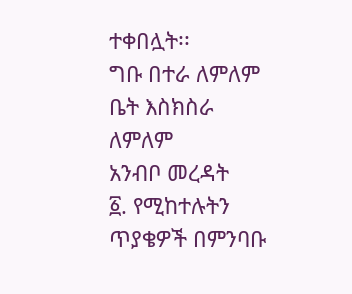ተቀበሏት፡፡
ግቡ በተራ ለምለም
ቤት እስክስራ ለምለም
አንብቦ መረዳት
፩. የሚከተሉትን ጥያቄዎች በምንባቡ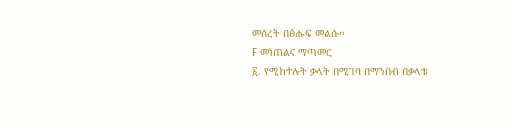መሰረት በፅሑፍ መልሱ፡፡
F መነጠልና ማጣመር
፩. የሚከተሉት ቃላት በሚገባ በማንበብ በቃላቱ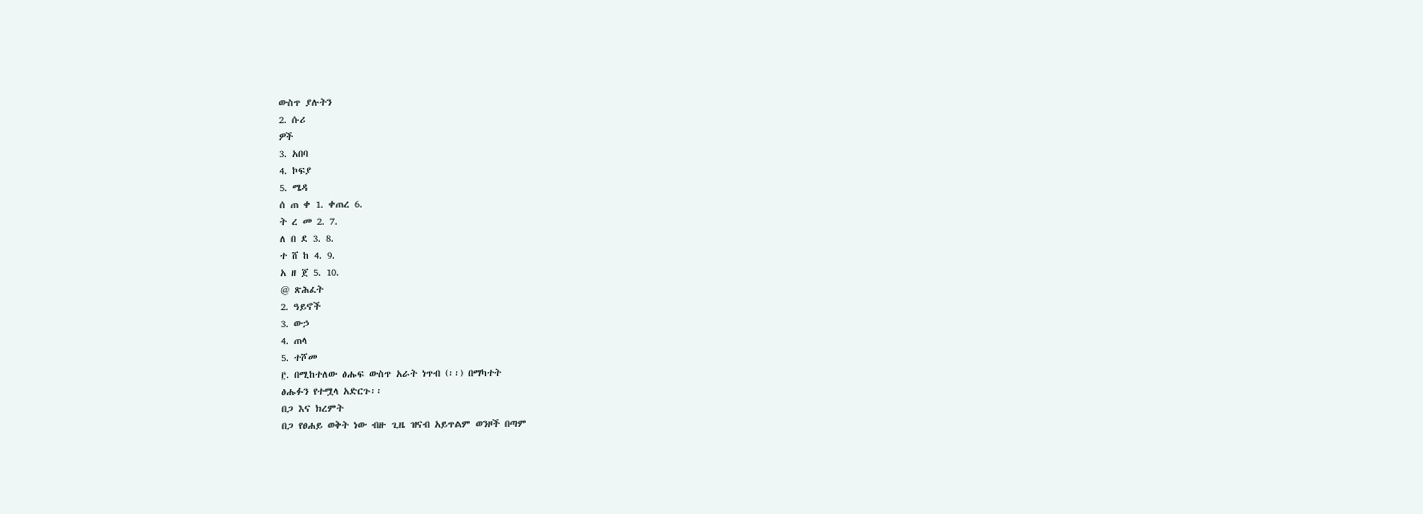ውስጥ ያሉትን
2. ሱሪ
ዎች
3. አበባ
4. ኮፍያ
5. ሜዳ
ሰ ጠ ቀ 1. ቀጠረ 6.
ት ረ መ 2. 7.
ለ በ ደ 3. 8.
ተ ሸ ከ 4. 9.
አ ዘ ጀ 5. 10.
@ ጽሕፈት
2. ዓይኖች
3. ውኃ
4. ጠላ
5. ተሾመ
፫. በሚከተለው ፅሑፍ ውስጥ አራት ነጥብ (፡፡) በማካተት
ፅሑፉን የተሟላ አድርጉ፡፡
በጋ እና ክረምት
በጋ የፀሐይ ወቅት ነው ብዙ ጊዜ ዝናብ አይጥልም ወንዞች በጣም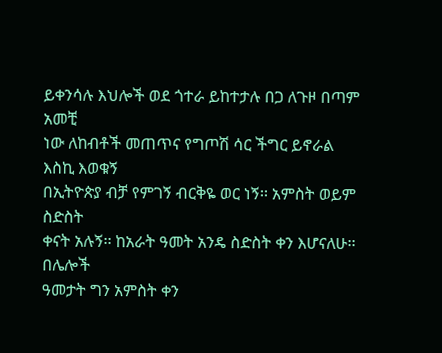ይቀንሳሉ እህሎች ወደ ጎተራ ይከተታሉ በጋ ለጉዞ በጣም አመቺ
ነው ለከብቶች መጠጥና የግጦሽ ሳር ችግር ይኖራል
እስኪ እወቁኝ
በኢትዮጵያ ብቻ የምገኝ ብርቅዬ ወር ነኝ፡፡ አምስት ወይም ስድስት
ቀናት አሉኝ፡፡ ከአራት ዓመት አንዴ ስድስት ቀን እሆናለሁ፡፡ በሌሎች
ዓመታት ግን አምስት ቀን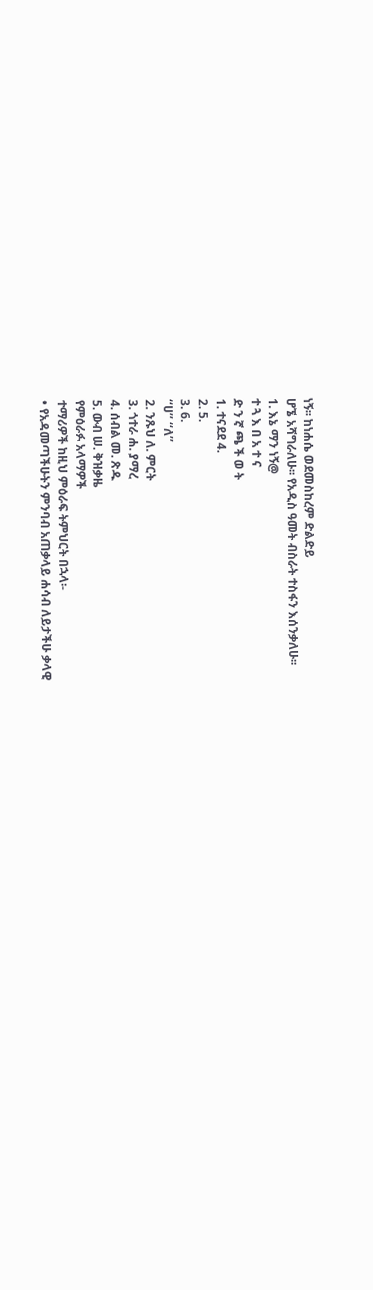ነኝ፡፡ ከነሐሴ ወደመስከረም ድልድይ
ሆኜ አሻግራለሁ፡፡ የአዲስ ዓመት ብስራት ተስፋን እሰንቃለሁ፡፡
1. እኔ ማን ነኝ@
ተ ጓ እ በ አ ተ ና
ድ ን ኛ ጫ ች ወ ት
1. ተናደደ 4.
2. 5.
3. 6.
‘‘ሀ’’ ‘‘ለ’’
2. ንጹህ ለ. ምርት
3. ጎተራ ሐ. ያማረ
4. ሰብል መ. ጽዱ
5. ውብ ሠ. ቅዝቃዜ
የምዕራፉ አላማዎች
ተማሪዎች ከዚህ ምዕራፍ ትምህርት በኋላ፡-
• የአዳመጣችሁትን ምንባብ አጠቃላይ ሐሳብ ለይታችሁ ቃላዊ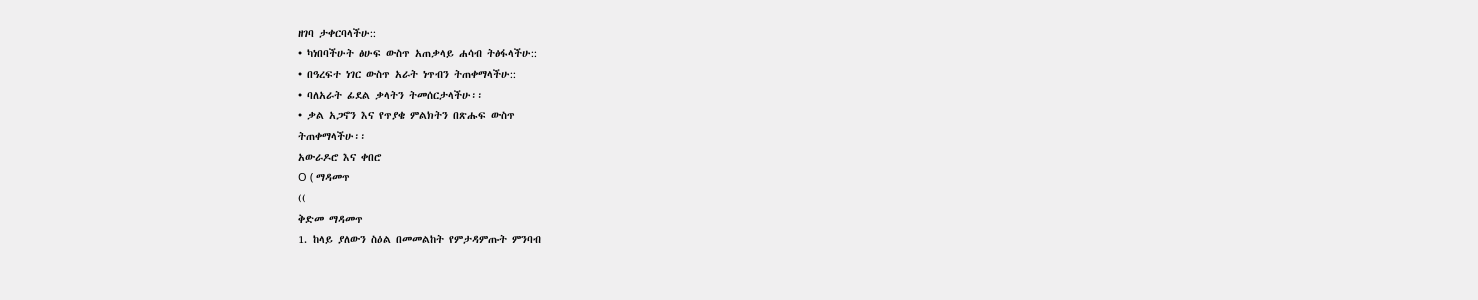ዘገባ ታቀርባላችሁ::
• ካነበባችሁት ፅሁፍ ውስጥ አጠቃላይ ሐሳብ ትፅፋላችሁ::
• በዓረፍተ ነገር ውስጥ አራት ነጥብን ትጠቀማላችሁ::
• ባለአራት ፊደል ቃላትን ትመሰርታላችሁ፡፡
• ቃል አጋኖን እና የጥያቄ ምልክትን በጽሑፍ ውስጥ
ትጠቀማላችሁ፡፡
አውራዶሮ እና ቀበሮ
O ( ማዳመጥ
((
ቅድመ ማዳመጥ
1. ከላይ ያለውን ስዕል በመመልከት የምታዳምጡት ምንባብ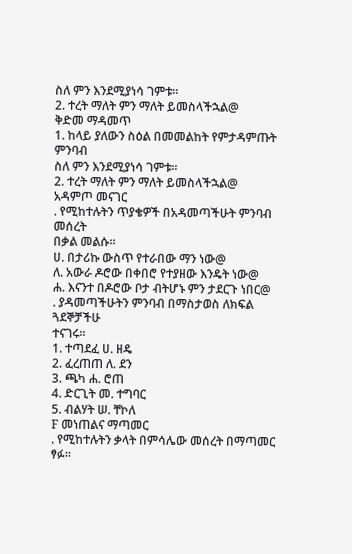ስለ ምን እንደሚያነሳ ገምቱ፡፡
2. ተረት ማለት ምን ማለት ይመስላችኋል@
ቅድመ ማዳመጥ
1. ከላይ ያለውን ስዕል በመመልከት የምታዳምጡት ምንባብ
ስለ ምን እንደሚያነሳ ገምቱ፡፡
2. ተረት ማለት ምን ማለት ይመስላችኋል@
አዳምጦ መናገር
. የሚከተሉትን ጥያቄዎች በአዳመጣችሁት ምንባብ መሰረት
በቃል መልሱ፡፡
ሀ. በታሪኩ ውስጥ የተራበው ማን ነው@
ለ. አውራ ዶሮው በቀበሮ የተያዘው እንዴት ነው@
ሐ. እናንተ በዶሮው ቦታ ብትሆኑ ምን ታደርጉ ነበር@
. ያዳመጣችሁትን ምንባብ በማስታወስ ለክፍል ጓደኞቻችሁ
ተናገሩ፡፡
1. ተጣደፈ ሀ. ዘዴ
2. ፈረጠጠ ለ. ደን
3. ጫካ ሐ. ሮጠ
4. ድርጊት መ. ተግባር
5. ብልሃት ሠ. ቸኮለ
F መነጠልና ማጣመር
. የሚከተሉትን ቃላት በምሳሌው መሰረት በማጣመር ፃፉ፡፡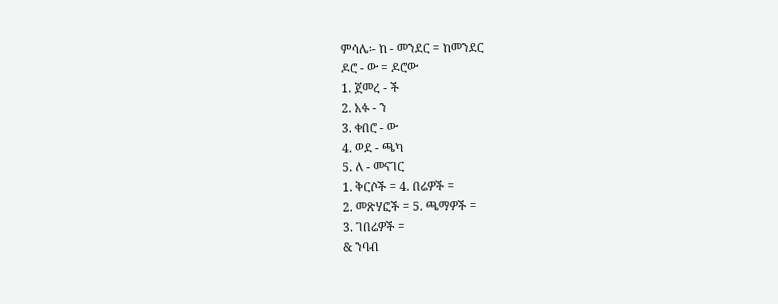ምሳሌ፡- ከ - መንደር = ከመንደር
ዶሮ - ው = ዶሮው
1. ጀመረ - ች
2. አፉ - ን
3. ቀበሮ - ው
4. ወደ - ጫካ
5. ለ - መናገር
1. ቅርሶች = 4. በሬዎች =
2. መጽሃፎች = 5. ጫማዎች =
3. ገበሬዎች =
& ንባብ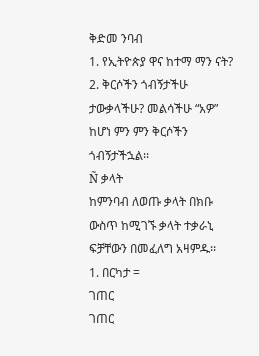ቅድመ ንባብ
1. የኢትዮጵያ ዋና ከተማ ማን ናት?
2. ቅርሶችን ጎብኝታችሁ ታውቃላችሁ? መልሳችሁ “አዎ”
ከሆነ ምን ምን ቅርሶችን ጎብኝታችኋል፡፡
Ñ ቃላት
ከምንባብ ለወጡ ቃላት በክቡ ውስጥ ከሚገኙ ቃላት ተቃራኒ
ፍቻቸውን በመፈለግ አዛምዱ፡፡
1. በርካታ =
ገጠር
ገጠር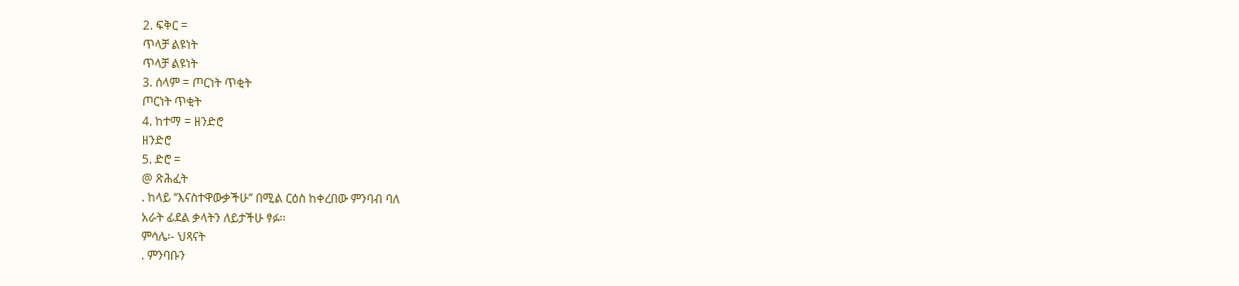2. ፍቅር =
ጥላቻ ልዩነት
ጥላቻ ልዩነት
3. ሰላም = ጦርነት ጥቂት
ጦርነት ጥቂት
4. ከተማ = ዘንድሮ
ዘንድሮ
5. ድሮ =
@ ጽሕፈት
. ከላይ ‘‘እናስተዋውቃችሁ’’ በሚል ርዕስ ከቀረበው ምንባብ ባለ
አራት ፊደል ቃላትን ለይታችሁ ፃፉ፡፡
ምሳሌ፡- ህጻናት
. ምንባቡን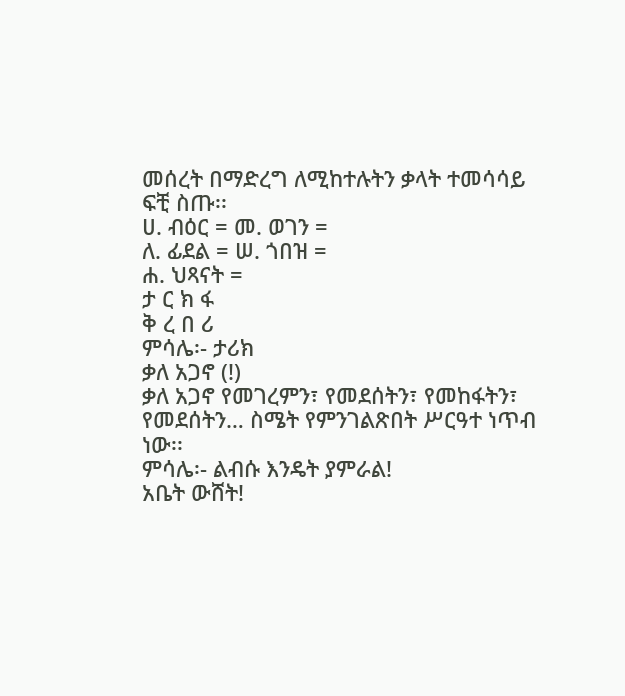መሰረት በማድረግ ለሚከተሉትን ቃላት ተመሳሳይ
ፍቺ ስጡ፡፡
ሀ. ብዕር = መ. ወገን =
ለ. ፊደል = ሠ. ጎበዝ =
ሐ. ህጻናት =
ታ ር ክ ፋ
ቅ ረ በ ሪ
ምሳሌ፡- ታሪክ
ቃለ አጋኖ (!)
ቃለ አጋኖ የመገረምን፣ የመደሰትን፣ የመከፋትን፣
የመደሰትን… ስሜት የምንገልጽበት ሥርዓተ ነጥብ
ነው፡፡
ምሳሌ፡- ልብሱ እንዴት ያምራል!
አቤት ውሸት!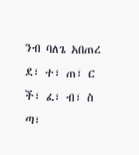ንብ ባለጌ አበጠረ
ደ፣ ተ፣ ጠ፣ ር
ች፣ ፈ፣ ብ፣ ስ
ጣ፣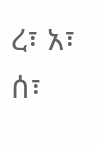ረ፣ አ፣ ሰ፣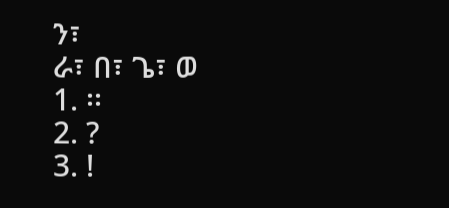ን፣
ራ፣ በ፣ ጌ፣ ወ
1. ፡፡
2. ?
3. !